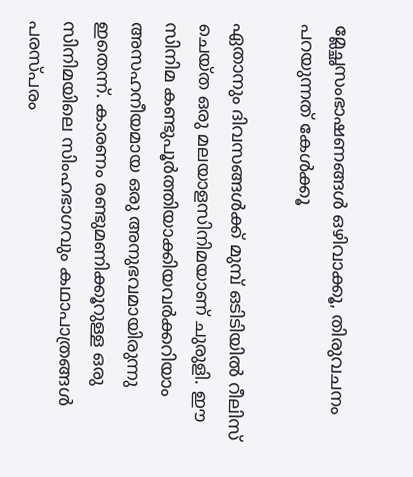മ്ലേച്ഛസംഭാഷണങ്ങള്‍ ഒഴിവാക്കൂ, തിരുവചനം പറയുന്നത് കേള്‍ക്കൂ

ഏതാനും ദിവസങ്ങള്‍ക്ക് മുമ്പ് ഒടിടിയില്‍ റീലിസ് ചെയ്ത ഒരു മലയാളസിനിമയാണ് ചുരുളി. ഈ സിനിമ കണ്ടുപൂര്‍ത്തിയാക്കിയവര്‍ക്കറിയാം അസഹനീയമായ ഒരു അനുഭവമായിരുന്നു ഇതെന്ന്. കാരണം രണ്ടുമണിക്കൂറുള്ള ഒരു സിനിമയിലെ സിംഹഭാഗവും കഥാപാത്രങ്ങള്‍ പരസ്പരം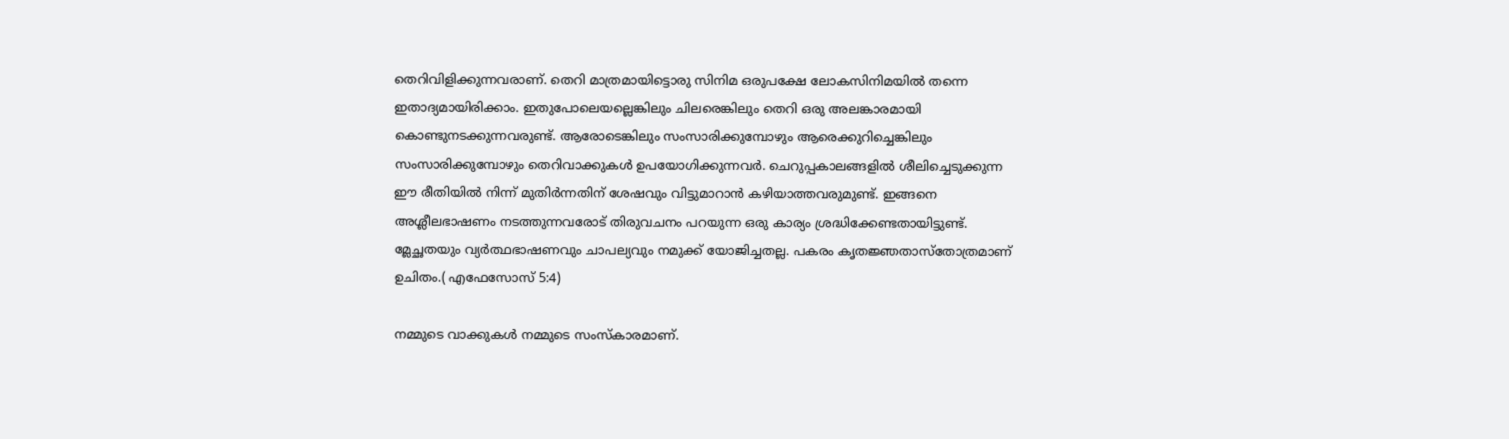തെറിവിളിക്കുന്നവരാണ്. തെറി മാത്രമായിട്ടൊരു സിനിമ ഒരുപക്ഷേ ലോകസിനിമയില്‍ തന്നെ ഇതാദ്യമായിരിക്കാം. ഇതുപോലെയല്ലെങ്കിലും ചിലരെങ്കിലും തെറി ഒരു അലങ്കാരമായി കൊണ്ടുനടക്കുന്നവരുണ്ട്. ആരോടെങ്കിലും സംസാരിക്കുമ്പോഴും ആരെക്കുറിച്ചെങ്കിലും സംസാരിക്കുമ്പോഴും തെറിവാക്കുകള്‍ ഉപയോഗിക്കുന്നവര്‍. ചെറുപ്പകാലങ്ങളില്‍ ശീലിച്ചെടുക്കുന്ന ഈ രീതിയില്‍ നിന്ന് മുതിര്‍ന്നതിന് ശേഷവും വിട്ടുമാറാന്‍ കഴിയാത്തവരുമുണ്ട്. ഇങ്ങനെ അശ്ലീലഭാഷണം നടത്തുന്നവരോട് തിരുവചനം പറയുന്ന ഒരു കാര്യം ശ്രദ്ധിക്കേണ്ടതായിട്ടുണ്ട്.
മ്ലേച്ഛതയും വ്യര്‍ത്ഥഭാഷണവും ചാപല്യവും നമുക്ക് യോജിച്ചതല്ല. പകരം കൃതജ്ഞതാസ്‌തോത്രമാണ് ഉചിതം.( എഫേസോസ് 5:4)

നമ്മുടെ വാക്കുകള്‍ നമ്മുടെ സംസ്‌കാരമാണ്.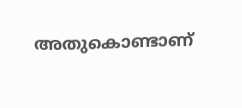അതുകൊണ്ടാണ്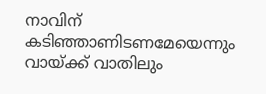നാവിന് കടിഞ്ഞാണിടണമേയെന്നും വായ്ക്ക് വാതിലും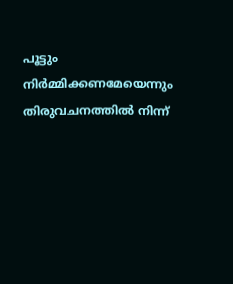പൂട്ടും നിര്‍മ്മിക്കണമേയെന്നും തിരുവചനത്തില്‍ നിന്ന്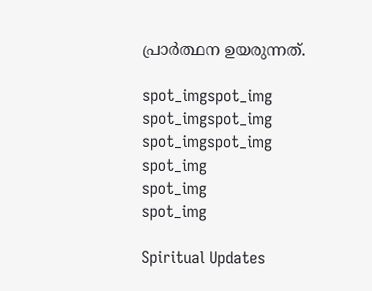പ്രാര്‍ത്ഥന ഉയരുന്നത്.

spot_imgspot_img
spot_imgspot_img
spot_imgspot_img
spot_img
spot_img
spot_img

Spiritual Updates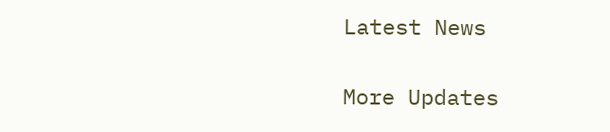Latest News

More Updates